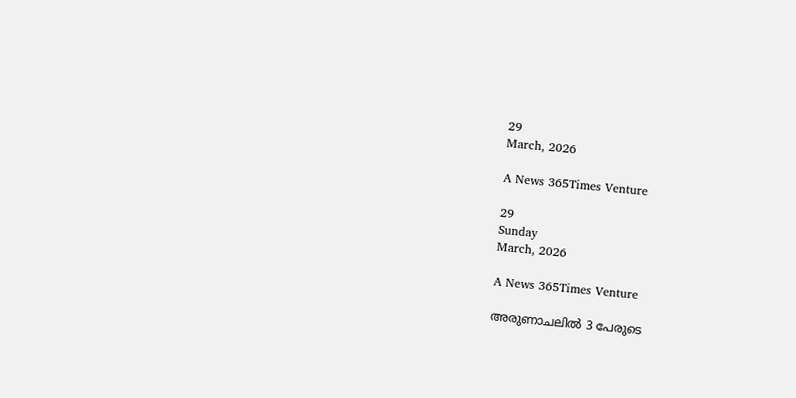29
March, 2026

A News 365Times Venture

29
Sunday
March, 2026

A News 365Times Venture

അരുണാചലില്‍ 3 പേരുടെ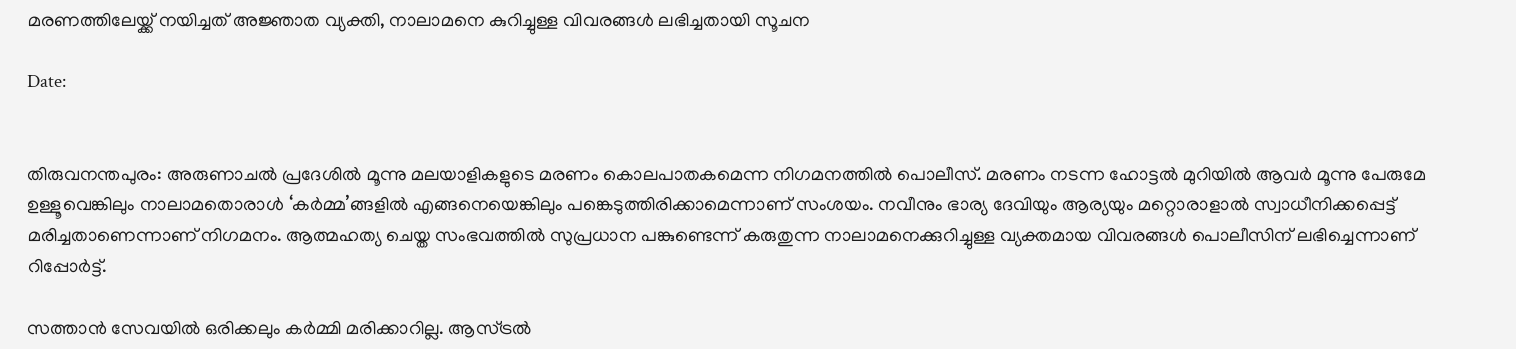മരണത്തിലേയ്ക്ക് നയിച്ചത് അജ്ഞാത വ്യക്തി, നാലാമനെ കുറിച്ചുള്ള വിവരങ്ങള്‍ ലഭിച്ചതായി സൂചന

Date:


തിരുവനന്തപുരം: അരുണാചല്‍ പ്രദേശില്‍ മൂന്നു മലയാളികളുടെ മരണം കൊലപാതകമെന്ന നിഗമനത്തില്‍ പൊലീസ്. മരണം നടന്ന ഹോട്ടല്‍ മുറിയില്‍ ആവര്‍ മൂന്നു പേരുമേ ഉള്ളൂവെങ്കിലും നാലാമതൊരാള്‍ ‘കര്‍മ്മ’ങ്ങളില്‍ എങ്ങനെയെങ്കിലും പങ്കെടുത്തിരിക്കാമെന്നാണ് സംശയം. നവീനും ഭാര്യ ദേവിയും ആര്യയും മറ്റൊരാളാല്‍ സ്വാധീനിക്കപ്പെട്ട് മരിച്ചതാണെന്നാണ് നിഗമനം. ആത്മഹത്യ ചെയ്ത സംഭവത്തില്‍ സുപ്രധാന പങ്കുണ്ടെന്ന് കരുതുന്ന നാലാമനെക്കുറിച്ചുള്ള വ്യക്തമായ വിവരങ്ങള്‍ പൊലീസിന് ലഭിച്ചെന്നാണ് റിപ്പോര്‍ട്ട്.

സത്താന്‍ സേവയില്‍ ഒരിക്കലും കര്‍മ്മി മരിക്കാറില്ല. ആസ്ട്രല്‍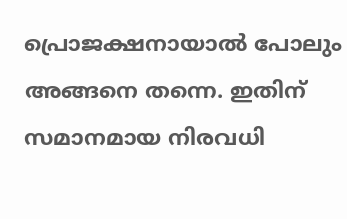പ്രൊജക്ഷനായാല്‍ പോലും അങ്ങനെ തന്നെ. ഇതിന് സമാനമായ നിരവധി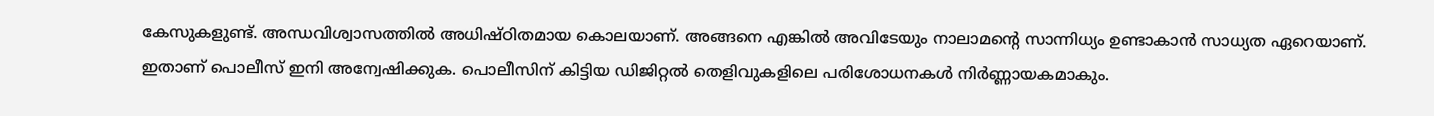കേസുകളുണ്ട്. അന്ധവിശ്വാസത്തില്‍ അധിഷ്ഠിതമായ കൊലയാണ്. അങ്ങനെ എങ്കില്‍ അവിടേയും നാലാമന്റെ സാന്നിധ്യം ഉണ്ടാകാന്‍ സാധ്യത ഏറെയാണ്. ഇതാണ് പൊലീസ് ഇനി അന്വേഷിക്കുക. പൊലീസിന് കിട്ടിയ ഡിജിറ്റല്‍ തെളിവുകളിലെ പരിശോധനകള്‍ നിര്‍ണ്ണായകമാകും.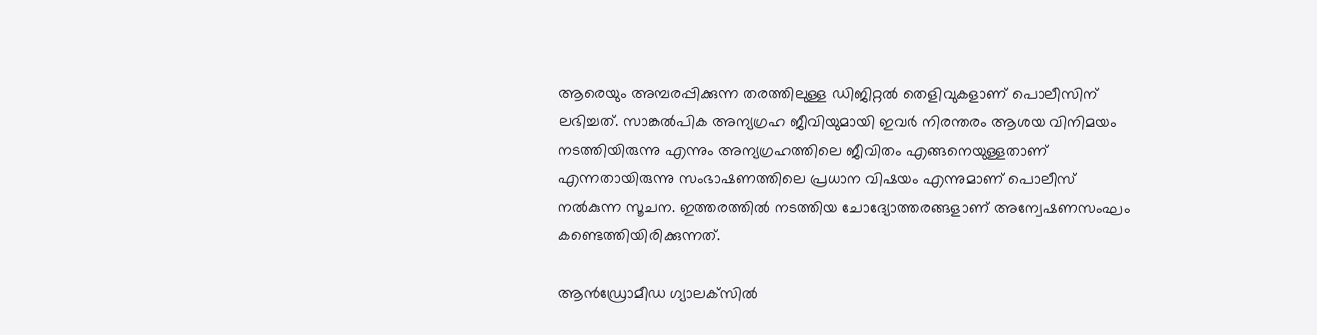ആരെയും അമ്പരപ്പിക്കുന്ന തരത്തിലുള്ള ഡിജിറ്റല്‍ തെളിവുകളാണ് പൊലീസിന് ലഭിച്ചത്. സാങ്കല്‍പിക അന്യഗ്രഹ ജീവിയുമായി ഇവര്‍ നിരന്തരം ആശയ വിനിമയം നടത്തിയിരുന്നു എന്നും അന്യഗ്രഹത്തിലെ ജീവിതം എങ്ങനെയുള്ളതാണ് എന്നതായിരുന്നു സംഭാഷണത്തിലെ പ്രധാന വിഷയം എന്നുമാണ് പൊലീസ് നല്‍കുന്ന സൂചന. ഇത്തരത്തില്‍ നടത്തിയ ചോദ്യോത്തരങ്ങളാണ് അന്വേഷണസംഘം കണ്ടെത്തിയിരിക്കുന്നത്.

ആന്‍ഡ്രോമീഡ ഗ്യാലക്‌സില്‍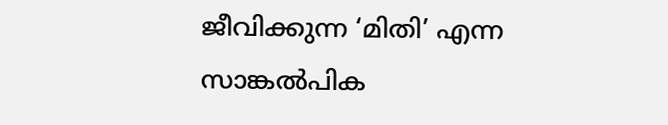ജീവിക്കുന്ന ‘മിതി’ എന്ന സാങ്കല്‍പിക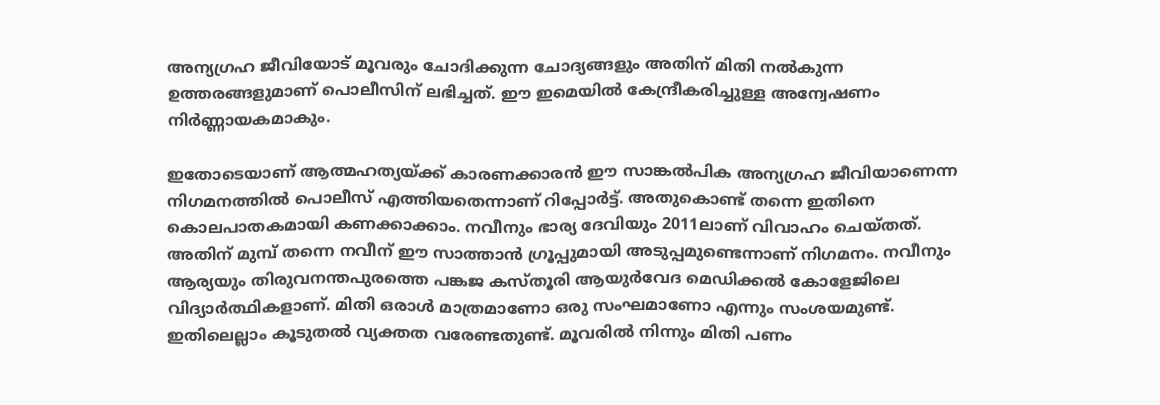അന്യഗ്രഹ ജീവിയോട് മൂവരും ചോദിക്കുന്ന ചോദ്യങ്ങളും അതിന് മിതി നല്‍കുന്ന ഉത്തരങ്ങളുമാണ് പൊലീസിന് ലഭിച്ചത്. ഈ ഇമെയില്‍ കേന്ദ്രീകരിച്ചുള്ള അന്വേഷണം നിര്‍ണ്ണായകമാകും.

ഇതോടെയാണ് ആത്മഹത്യയ്ക്ക് കാരണക്കാരന്‍ ഈ സാങ്കല്‍പിക അന്യഗ്രഹ ജീവിയാണെന്ന നിഗമനത്തില്‍ പൊലീസ് എത്തിയതെന്നാണ് റിപ്പോര്‍ട്ട്. അതുകൊണ്ട് തന്നെ ഇതിനെ കൊലപാതകമായി കണക്കാക്കാം. നവീനും ഭാര്യ ദേവിയും 2011ലാണ് വിവാഹം ചെയ്തത്. അതിന് മുമ്പ് തന്നെ നവീന് ഈ സാത്താന്‍ ഗ്രൂപ്പുമായി അടുപ്പമുണ്ടെന്നാണ് നിഗമനം. നവീനും ആര്യയും തിരുവനന്തപുരത്തെ പങ്കജ കസ്തൂരി ആയുര്‍വേദ മെഡിക്കല്‍ കോളേജിലെ വിദ്യാര്‍ത്ഥികളാണ്. മിതി ഒരാള്‍ മാത്രമാണോ ഒരു സംഘമാണോ എന്നും സംശയമുണ്ട്. ഇതിലെല്ലാം കൂടുതല്‍ വ്യക്തത വരേണ്ടതുണ്ട്. മൂവരില്‍ നിന്നും മിതി പണം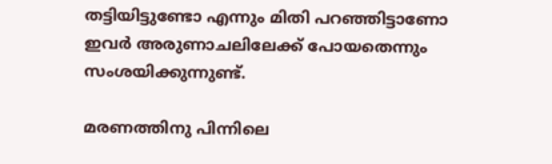തട്ടിയിട്ടുണ്ടോ എന്നും മിതി പറഞ്ഞിട്ടാണോ ഇവര്‍ അരുണാചലിലേക്ക് പോയതെന്നും സംശയിക്കുന്നുണ്ട്.

മരണത്തിനു പിന്നിലെ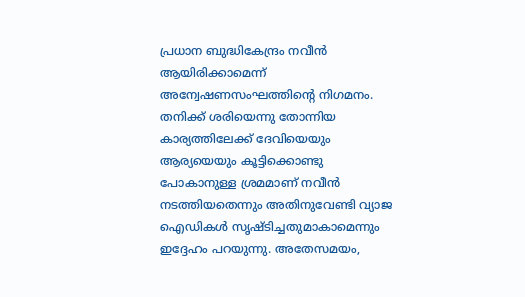പ്രധാന ബുദ്ധികേന്ദ്രം നവീന്‍ ആയിരിക്കാമെന്ന് അന്വേഷണസംഘത്തിന്റെ നിഗമനം. തനിക്ക് ശരിയെന്നു തോന്നിയ കാര്യത്തിലേക്ക് ദേവിയെയും ആര്യയെയും കൂട്ടിക്കൊണ്ടു പോകാനുള്ള ശ്രമമാണ് നവീന്‍ നടത്തിയതെന്നും അതിനുവേണ്ടി വ്യാജ ഐഡികള്‍ സൃഷ്ടിച്ചതുമാകാമെന്നും ഇദ്ദേഹം പറയുന്നു. അതേസമയം,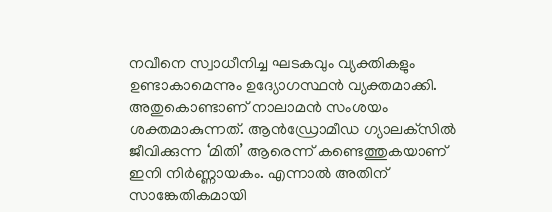നവീനെ സ്വാധീനിച്ച ഘടകവും വ്യക്തികളും ഉണ്ടാകാമെന്നും ഉദ്യോഗസ്ഥന്‍ വ്യക്തമാക്കി. അതുകൊണ്ടാണ് നാലാമന്‍ സംശയം ശക്തമാകുന്നത്. ആന്‍ഡ്രോമീഡ ഗ്യാലക്‌സില്‍ ജീവിക്കുന്ന ‘മിതി’ ആരെന്ന് കണ്ടെത്തുകയാണ് ഇനി നിര്‍ണ്ണായകം. എന്നാല്‍ അതിന് സാങ്കേതികമായി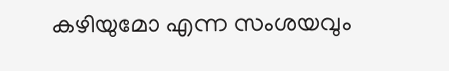കഴിയുമോ എന്ന സംശയവും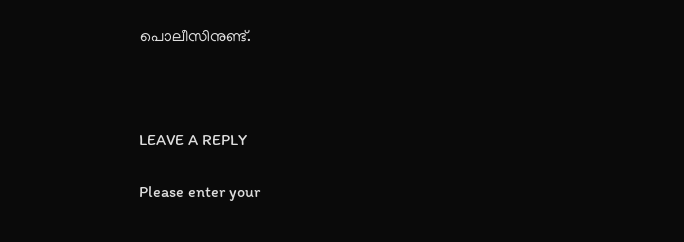പൊലീസിനുണ്ട്.



LEAVE A REPLY

Please enter your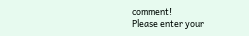comment!
Please enter your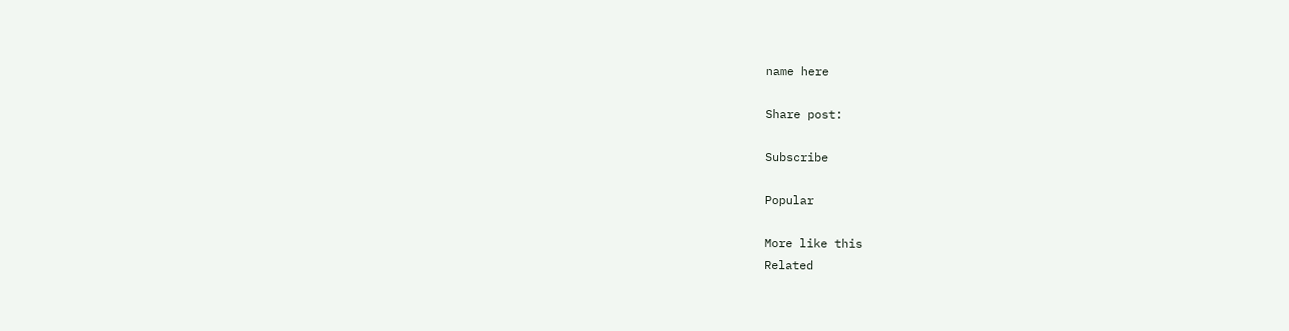name here

Share post:

Subscribe

Popular

More like this
Related